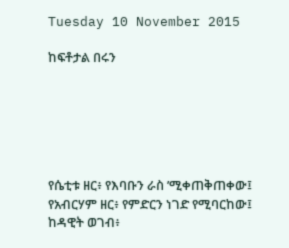Tuesday 10 November 2015

ከፍቶታል በሩን






የሴቲቱ ዘር፥ የእባቡን ራስ ʼሚቀጠቅጠቀው፤
የአብርሃም ዘር፥ የምድርን ነገድ የሚባርከው፤
ከዳዊት ወገብ፥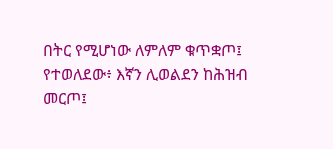በትር የሚሆነው ለምለም ቁጥቋጦ፤
የተወለደው፥ እኛን ሊወልደን ከሕዝብ መርጦ፤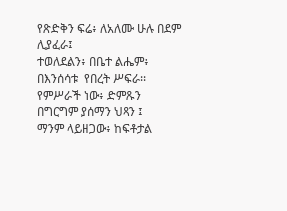የጽድቅን ፍሬ፥ ለአለሙ ሁሉ በደም ሊያፈራ፤
ተወለደልን፥ በቤተ ልሔም፥ በእንሰሳቱ  የበረት ሥፍራ፡፡
የምሥራች ነው፥ ድምጹን በግርግም ያሰማን ህጻን ፤
ማንም ላይዘጋው፥ ከፍቶታል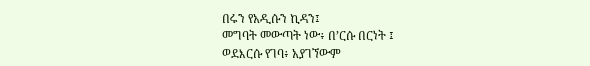በሩን የአዲሱን ኪዳን፤
መግባት መውጣት ነው፥ በʼርሱ በርነት ፤
ወደእርሱ የገባ፥ አያገኘውም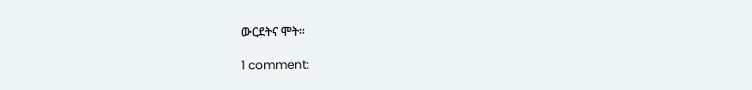ውርደትና ሞት፡፡

1 comment: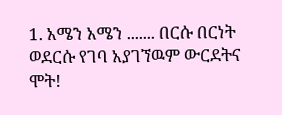1. አሜን አሜን ....... በርሱ በርነት ወደርሱ የገባ አያገኘዉም ውርደትና ሞት!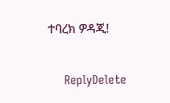ተባረክ ዎዳጂ!

    ReplyDelete